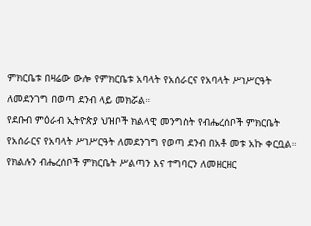ምክርቤቱ በዛሬው ውሎ የምክርቤቱ አባላት የአሰራርና የአባላት ሥነሥርዓት ለመደንገግ በወጣ ደንብ ላይ መክሯል።
የደቡብ ምዕራብ ኢትዮጵያ ህዝቦች ክልላዊ መንግስት የብሔረሰቦች ምክርቤት የአሰራርና የአባላት ሥነሥርዓት ለመደንገግ የወጣ ደንብ በአቶ መቱ አኩ ቀርቧል።
የክልሉን ብሔረሰቦች ምክርቤት ሥልጣን እና ተግባርን ለመዘርዘር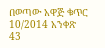በወጣው አዋጅ ቁጥር 10/2014 አንቀጽ 43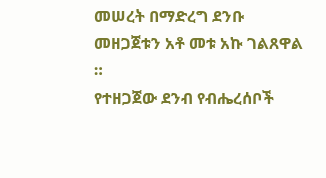መሠረት በማድረግ ደንቡ መዘጋጀቱን አቶ መቱ አኩ ገልጸዋል ።
የተዘጋጀው ደንብ የብሔረሰቦች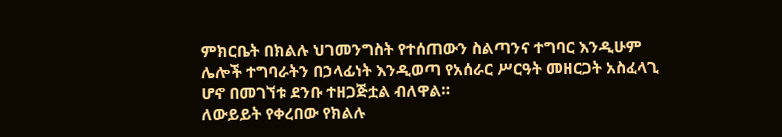ምክርቤት በክልሉ ህገመንግስት የተሰጠውን ስልጣንና ተግባር እንዲሁም ሌሎች ተግባራትን በኃላፊነት እንዲወጣ የአሰራር ሥርዓት መዘርጋት አስፈላጊ ሆኖ በመገኘቱ ደንቡ ተዘጋጅቷል ብለዋል።
ለውይይት የቀረበው የክልሉ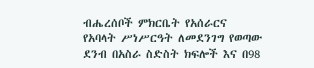ብሔረሰቦች ምክርቤት የአሰራርና የአባላት ሥነሥርዓት ለመደንገግ የወጣው ደንብ በአስራ ስድስት ክፍሎች እና በ98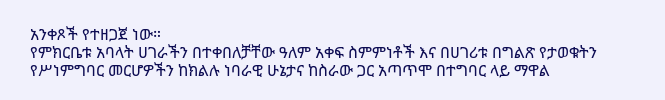አንቀጾች የተዘጋጀ ነው።
የምክርቤቱ አባላት ሀገራችን በተቀበለቻቸው ዓለም አቀፍ ስምምነቶች እና በሀገሪቱ በግልጽ የታወቁትን የሥነምግባር መርሆዎችን ከክልሉ ነባራዊ ሁኔታና ከስራው ጋር አጣጥሞ በተግባር ላይ ማዋል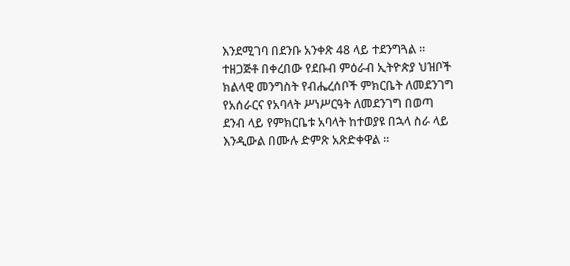እንደሚገባ በደንቡ አንቀጽ 48 ላይ ተደንግጓል ።
ተዘጋጅቶ በቀረበው የደቡብ ምዕራብ ኢትዮጵያ ህዝቦች ክልላዊ መንግስት የብሔረሰቦች ምክርቤት ለመደንገግ የአሰራርና የአባላት ሥነሥርዓት ለመደንገግ በወጣ ደንብ ላይ የምክርቤቱ አባላት ከተወያዩ በኋላ ስራ ላይ እንዲውል በሙሉ ድምጽ አጽድቀዋል ።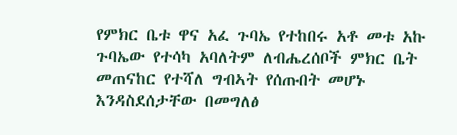የምክር ቤቱ ዋና አፈ ጉባኤ የተከበሩ አቶ መቱ አኩ ጉባኤው የተሳካ አባለትም ለብሔረሰቦች ምክር ቤት መጠናከር የተሻለ ግብኣት የሰጡበት መሆኑ እንዳስደሰታቸው በመግለፅ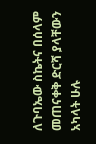ለጉባኤው ስኬትና በሰላም መጠናቀቅ ድርሻ ያላቸውን አካላት ሁሉ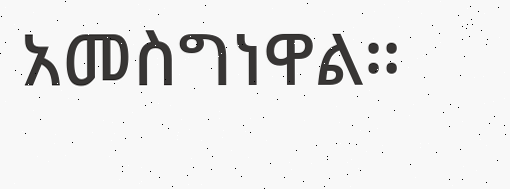አመስግነዋል።